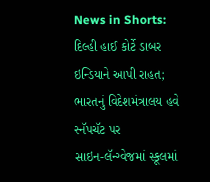News in Shorts: દિલ્હી હાઈ કોર્ટે ડાબર ઇન્ડિયાને આપી રાહત; ભારતનું વિદેશમંત્રાલય હવે સ્નૅપચૅટ પર
સાઇન-લૅન્ગ્વેજમાં સ્કૂલમાં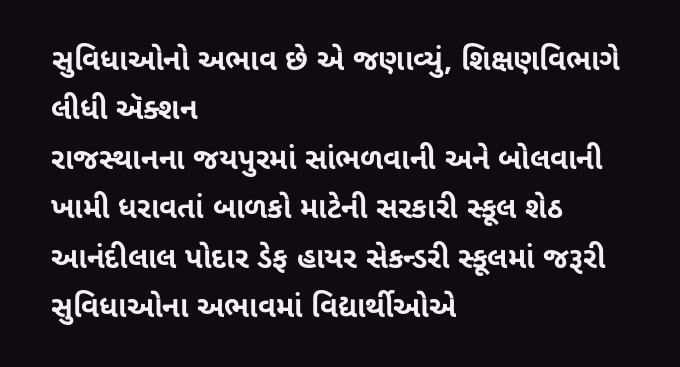સુવિધાઓનો અભાવ છે એ જણાવ્યું, શિક્ષણવિભાગે લીધી ઍક્શન
રાજસ્થાનના જયપુરમાં સાંભળવાની અને બોલવાની ખામી ધરાવતાં બાળકો માટેની સરકારી સ્કૂલ શેઠ આનંદીલાલ પોદાર ડેફ હાયર સેકન્ડરી સ્કૂલમાં જરૂરી સુવિધાઓના અભાવમાં વિદ્યાર્થીઓએ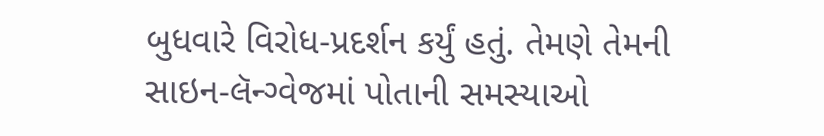બુધવારે વિરોધ-પ્રદર્શન કર્યું હતું. તેમણે તેમની સાઇન-લૅન્ગ્વેજમાં પોતાની સમસ્યાઓ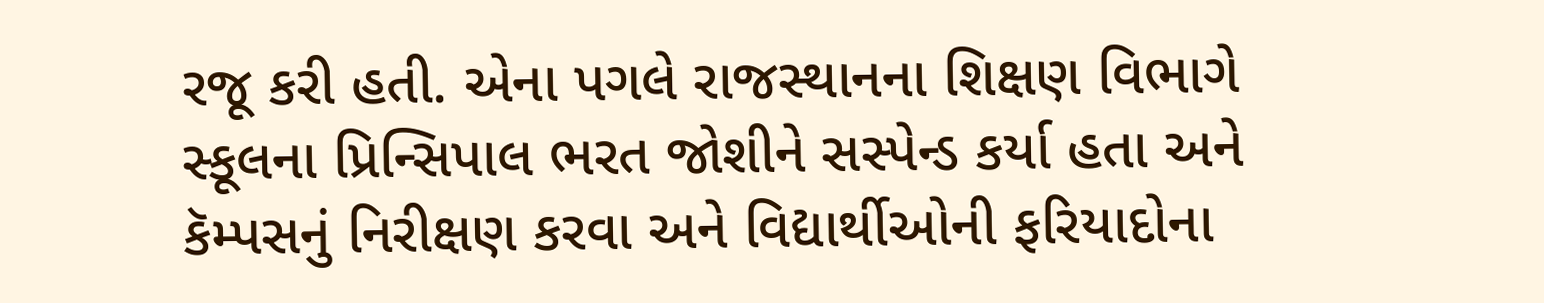રજૂ કરી હતી. એના પગલે રાજસ્થાનના શિક્ષણ વિભાગે સ્કૂલના પ્રિન્સિપાલ ભરત જોશીને સસ્પેન્ડ કર્યા હતા અને કૅમ્પસનું નિરીક્ષણ કરવા અને વિદ્યાર્થીઓની ફરિયાદોના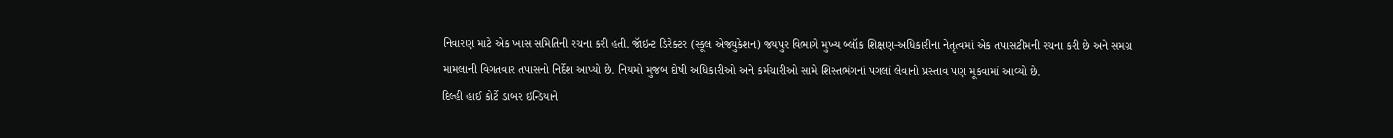નિવારણ માટે એક ખાસ સમિતિની રચના કરી હતી. જૉઇન્ટ ડિરેક્ટર (સ્કૂલ એજ્યુકેશન) જયપુર વિભાગે મુખ્ય બ્લૉક શિક્ષણ-અધિકારીના નેતૃત્વમાં એક તપાસટીમની રચના કરી છે અને સમગ્ર મામલાની વિગતવાર તપાસનો નિર્દેશ આપ્યો છે. નિયમો મુજબ દોષી અધિકારીઓ અને કર્મચારીઓ સામે શિસ્તભંગનાં પગલાં લેવાનો પ્રસ્તાવ પણ મૂકવામાં આવ્યો છે.
દિલ્હી હાઈ કોર્ટે ડાબર ઇન્ડિયાને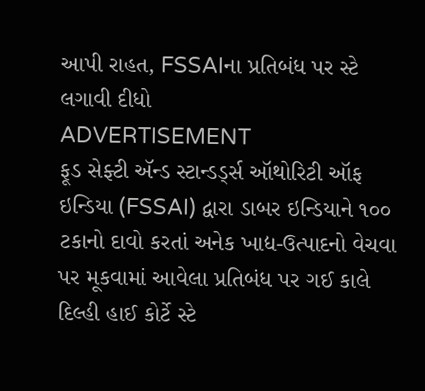આપી રાહત, FSSAIના પ્રતિબંધ પર સ્ટે લગાવી દીધો
ADVERTISEMENT
ફૂડ સેફ્ટી ઍન્ડ સ્ટાન્ડર્ડ્સ ઑથોરિટી ઑફ ઇન્ડિયા (FSSAI) દ્વારા ડાબર ઇન્ડિયાને ૧૦૦ ટકાનો દાવો કરતાં અનેક ખાદ્ય-ઉત્પાદનો વેચવા પર મૂકવામાં આવેલા પ્રતિબંધ પર ગઈ કાલે દિલ્હી હાઈ કોર્ટે સ્ટે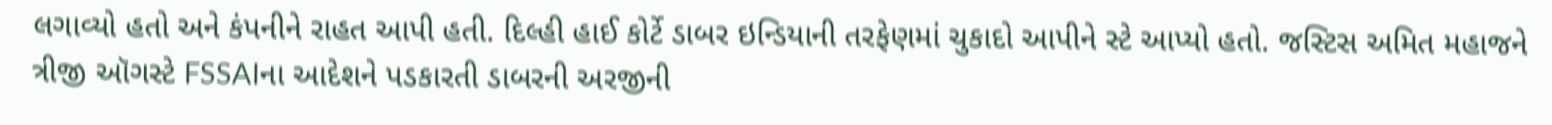લગાવ્યો હતો અને કંપનીને રાહત આપી હતી. દિલ્હી હાઈ કોર્ટે ડાબર ઇન્ડિયાની તરફેણમાં ચુકાદો આપીને સ્ટે આપ્યો હતો. જસ્ટિસ અમિત મહાજને ત્રીજી ઑગસ્ટે FSSAIના આદેશને પડકારતી ડાબરની અરજીની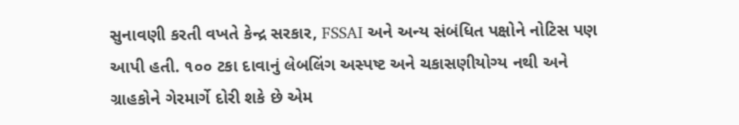સુનાવણી કરતી વખતે કેન્દ્ર સરકાર, FSSAI અને અન્ય સંબંધિત પક્ષોને નોટિસ પણ આપી હતી. ૧૦૦ ટકા દાવાનું લેબલિંગ અસ્પષ્ટ અને ચકાસણીયોગ્ય નથી અને ગ્રાહકોને ગેરમાર્ગે દોરી શકે છે એમ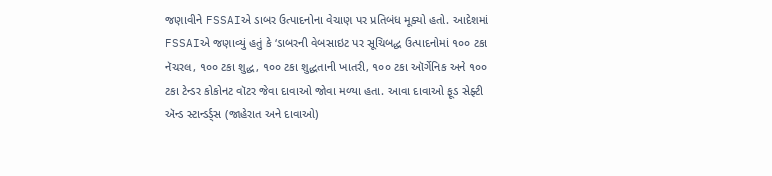જણાવીને FSSAIએ ડાબર ઉત્પાદનોના વેચાણ પર પ્રતિબંધ મૂક્યો હતો. આદેશમાં FSSAIએ જણાવ્યું હતું કે ‘ડાબરની વેબસાઇટ પર સૂચિબદ્ધ ઉત્પાદનોમાં ૧૦૦ ટકા નૅચરલ, ૧૦૦ ટકા શુદ્ધ, ૧૦૦ ટકા શુદ્ધતાની ખાતરી, ૧૦૦ ટકા ઑર્ગેનિક અને ૧૦૦ ટકા ટેન્ડર કોકોનટ વૉટર જેવા દાવાઓ જોવા મળ્યા હતા. આવા દાવાઓ ફૂડ સેફ્ટી ઍન્ડ સ્ટાન્ડર્ડ્સ (જાહેરાત અને દાવાઓ)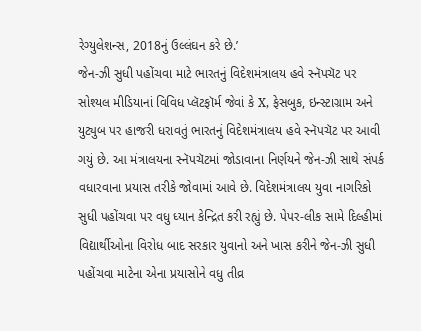રેગ્યુલેશન્સ, 2018નું ઉલ્લંઘન કરે છે.’
જેન-ઝી સુધી પહોંચવા માટે ભારતનું વિદેશમંત્રાલય હવે સ્નૅપચૅટ પર
સોશ્યલ મીડિયાનાં વિવિધ પ્લૅટફૉર્મ જેવાં કે X, ફેસબુક, ઇન્સ્ટાગ્રામ અને યુટ્યુબ પર હાજરી ધરાવતું ભારતનું વિદેશમંત્રાલય હવે સ્નૅપચૅટ પર આવી ગયું છે. આ મંત્રાલયના સ્નૅપચૅટમાં જોડાવાના નિર્ણયને જેન-ઝી સાથે સંપર્ક વધારવાના પ્રયાસ તરીકે જોવામાં આવે છે. વિદેશમંત્રાલય યુવા નાગરિકો સુધી પહોંચવા પર વધુ ધ્યાન કેન્દ્રિત કરી રહ્યું છે. પેપર-લીક સામે દિલ્હીમાં વિદ્યાર્થીઓના વિરોધ બાદ સરકાર યુવાનો અને ખાસ કરીને જેન-ઝી સુધી પહોંચવા માટેના એના પ્રયાસોને વધુ તીવ્ર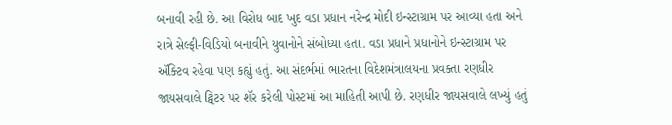બનાવી રહી છે. આ વિરોધ બાદ ખુદ વડા પ્રધાન નરેન્દ્ર મોદી ઇન્સ્ટાગ્રામ પર આવ્યા હતા અને રાત્રે સેલ્ફી-વિડિયો બનાવીને યુવાનોને સંબોધ્યા હતા. વડા પ્રધાને પ્રધાનોને ઇન્સ્ટાગ્રામ પર ઍક્ટિવ રહેવા પણ કહ્યું હતું. આ સંદર્ભમાં ભારતના વિદેશમંત્રાલયના પ્રવક્તા રણધીર જાયસવાલે ટ્વિટર પર શૅર કરેલી પોસ્ટમાં આ માહિતી આપી છે. રણધીર જાયસવાલે લખ્યું હતું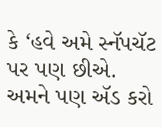કે ‘હવે અમે સ્નૅપચૅટ પર પણ છીએ. અમને પણ ઍડ કરો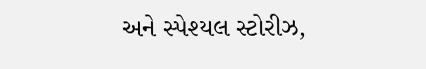અને સ્પેશ્યલ સ્ટોરીઝ,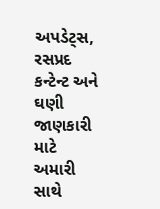અપડેટ્સ, રસપ્રદ કન્ટેન્ટ અને ઘણી જાણકારી માટે અમારી સાથે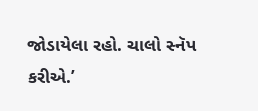જોડાયેલા રહો. ચાલો સ્નૅપ કરીએ.’